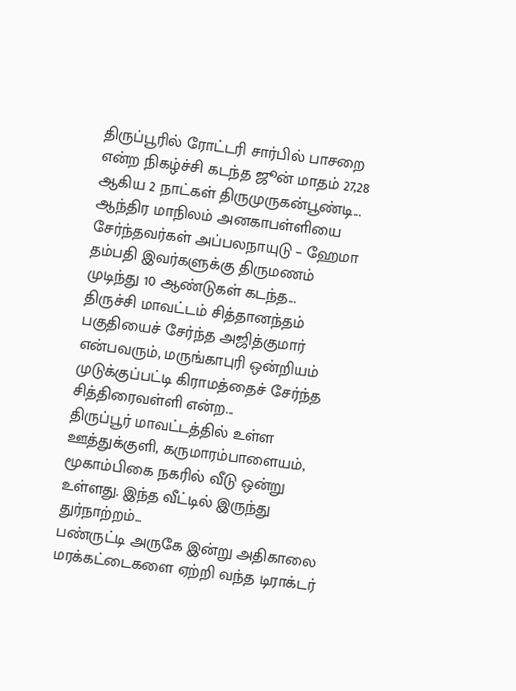திருப்பூரில் ரோட்டரி சார்பில் பாசறை என்ற நிகழ்ச்சி கடந்த ஜூன் மாதம் 27,28 ஆகிய 2 நாட்கள் திருமுருகன்பூண்டி...
ஆந்திர மாநிலம் அனகாபள்ளியை சேர்ந்தவர்கள் அப்பலநாயுடு – ஹேமா தம்பதி இவர்களுக்கு திருமணம் முடிந்து 10 ஆண்டுகள் கடந்த...
திருச்சி மாவட்டம் சித்தானந்தம் பகுதியைச் சேர்ந்த அஜித்குமார் என்பவரும், மருங்காபுரி ஒன்றியம் முடுக்குப்பட்டி கிராமத்தைச் சேர்ந்த சித்திரைவள்ளி என்ற...
திருப்பூர் மாவட்டத்தில் உள்ள ஊத்துக்குளி, கருமாரம்பாளையம், மூகாம்பிகை நகரில் வீடு ஒன்று உள்ளது. இந்த வீட்டில் இருந்து துர்நாற்றம்...
பண்ருட்டி அருகே இன்று அதிகாலை மரக்கட்டைகளை ஏற்றி வந்த டிராக்டர்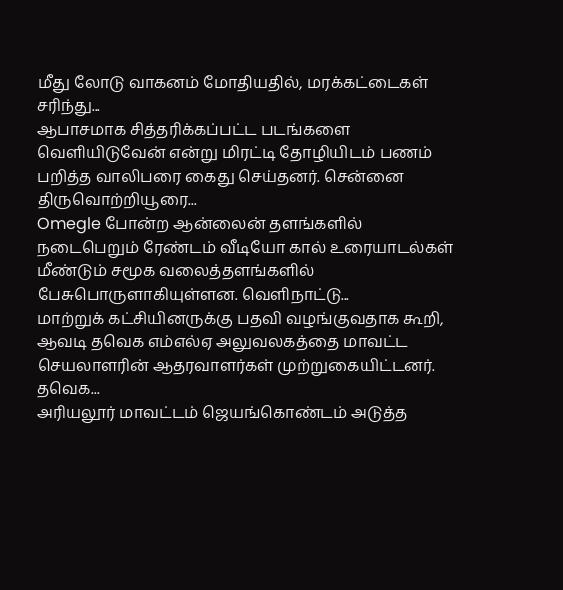மீது லோடு வாகனம் மோதியதில், மரக்கட்டைகள் சரிந்து...
ஆபாசமாக சித்தரிக்கப்பட்ட படங்களை வெளியிடுவேன் என்று மிரட்டி தோழியிடம் பணம் பறித்த வாலிபரை கைது செய்தனர். சென்னை திருவொற்றியூரை...
Omegle போன்ற ஆன்லைன் தளங்களில் நடைபெறும் ரேண்டம் வீடியோ கால் உரையாடல்கள் மீண்டும் சமூக வலைத்தளங்களில் பேசுபொருளாகியுள்ளன. வெளிநாட்டு...
மாற்றுக் கட்சியினருக்கு பதவி வழங்குவதாக கூறி, ஆவடி தவெக எம்எல்ஏ அலுவலகத்தை மாவட்ட செயலாளரின் ஆதரவாளர்கள் முற்றுகையிட்டனர். தவெக...
அரியலூர் மாவட்டம் ஜெயங்கொண்டம் அடுத்த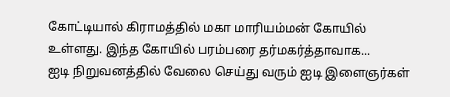கோட்டியால் கிராமத்தில் மகா மாரியம்மன் கோயில் உள்ளது. இந்த கோயில் பரம்பரை தர்மகர்த்தாவாக...
ஐடி நிறுவனத்தில் வேலை செய்து வரும் ஐடி இளைஞர்கள்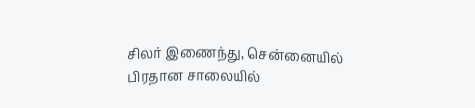சிலர் இணைந்து, சென்னையில் பிரதான சாலையில்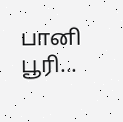பானி பூரி...